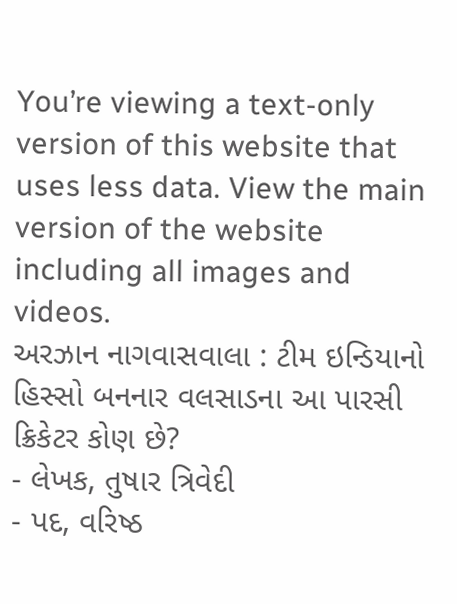You’re viewing a text-only version of this website that uses less data. View the main version of the website including all images and videos.
અરઝાન નાગવાસવાલા : ટીમ ઇન્ડિયાનો હિસ્સો બનનાર વલસાડના આ પારસી ક્રિકેટર કોણ છે?
- લેખક, તુષાર ત્રિવેદી
- પદ, વરિષ્ઠ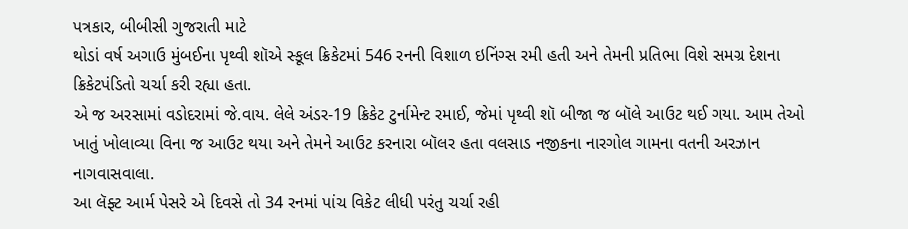પત્રકાર, બીબીસી ગુજરાતી માટે
થોડાં વર્ષ અગાઉ મુંબઈના પૃથ્વી શૉએ સ્કૂલ ક્રિકેટમાં 546 રનની વિશાળ ઇનિંગ્સ રમી હતી અને તેમની પ્રતિભા વિશે સમગ્ર દેશના ક્રિકેટપંડિતો ચર્ચા કરી રહ્યા હતા.
એ જ અરસામાં વડોદરામાં જે.વાય. લેલે અંડર-19 ક્રિકેટ ટુર્નામેન્ટ રમાઈ, જેમાં પૃથ્વી શૉ બીજા જ બૉલે આઉટ થઈ ગયા. આમ તેઓ ખાતું ખોલાવ્યા વિના જ આઉટ થયા અને તેમને આઉટ કરનારા બૉલર હતા વલસાડ નજીકના નારગોલ ગામના વતની અરઝાન નાગવાસવાલા.
આ લૅફ્ટ આર્મ પેસરે એ દિવસે તો 34 રનમાં પાંચ વિકેટ લીધી પરંતુ ચર્ચા રહી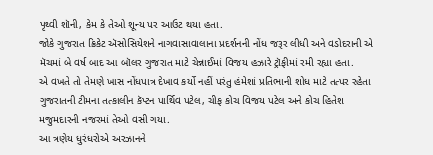પૃથ્વી શૉની, કેમ કે તેઓ શૂન્ય પર આઉટ થયા હતા.
જોકે ગુજરાત ક્રિકેટ ઍસોસિયેશને નાગવાસાવાલાના પ્રદર્શનની નોંધ જરૂર લીધી અને વડોદરાની એ મૅચમાં બે વર્ષ બાદ આ બૉલર ગુજરાત માટે ચેન્નાઈમાં વિજય હઝારે ટ્રૉફીમાં રમી રહ્યા હતા.
એ વખતે તો તેમણે ખાસ નોંધપાત્ર દેખાવ કર્યો નહીં પરંતુ હંમેશાં પ્રતિભાની શોધ માટે તત્પર રહેતા ગુજરાતની ટીમના તત્કાલીન કૅપ્ટન પાર્થિવ પટેલ, ચીફ કોચ વિજય પટેલ અને કોચ હિતેશ મજુમદારની નજરમાં તેઓ વસી ગયા.
આ ત્રણેય ધુરંધરોએ અરઝાનને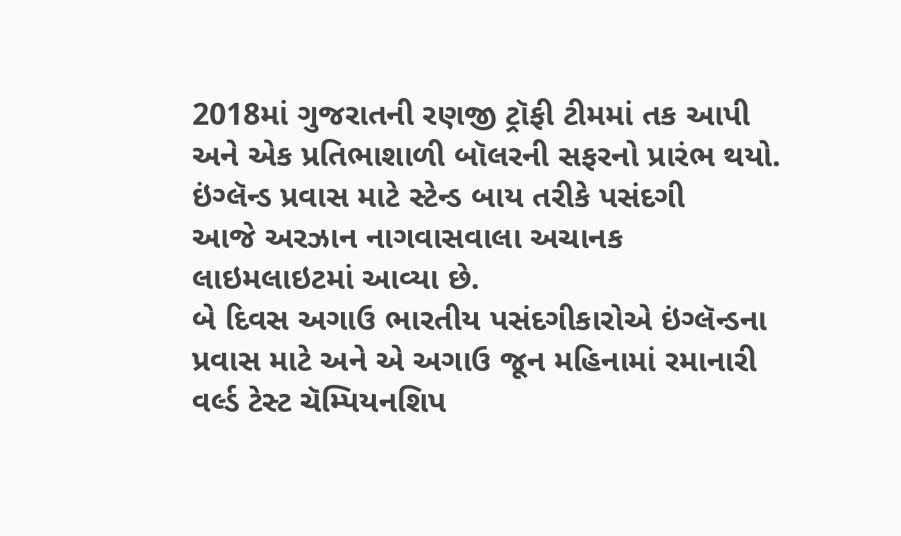2018માં ગુજરાતની રણજી ટ્રૉફી ટીમમાં તક આપી અને એક પ્રતિભાશાળી બૉલરની સફરનો પ્રારંભ થયો.
ઇંગ્લૅન્ડ પ્રવાસ માટે સ્ટેન્ડ બાય તરીકે પસંદગી
આજે અરઝાન નાગવાસવાલા અચાનક લાઇમલાઇટમાં આવ્યા છે.
બે દિવસ અગાઉ ભારતીય પસંદગીકારોએ ઇંગ્લૅન્ડના પ્રવાસ માટે અને એ અગાઉ જૂન મહિનામાં રમાનારી વર્લ્ડ ટેસ્ટ ચૅમ્પિયનશિપ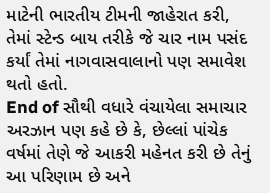માટેની ભારતીય ટીમની જાહેરાત કરી, તેમાં સ્ટેન્ડ બાય તરીકે જે ચાર નામ પસંદ કર્યાં તેમાં નાગવાસવાલાનો પણ સમાવેશ થતો હતો.
End of સૌથી વધારે વંચાયેલા સમાચાર
અરઝાન પણ કહે છે કે, છેલ્લાં પાંચેક વર્ષમાં તેણે જે આકરી મહેનત કરી છે તેનું આ પરિણામ છે અને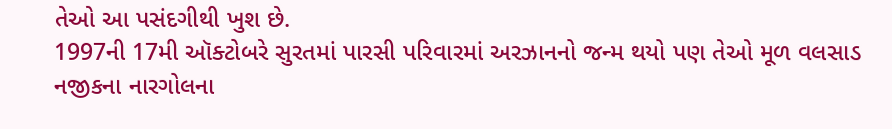તેઓ આ પસંદગીથી ખુશ છે.
1997ની 17મી ઑક્ટોબરે સુરતમાં પારસી પરિવારમાં અરઝાનનો જન્મ થયો પણ તેઓ મૂળ વલસાડ નજીકના નારગોલના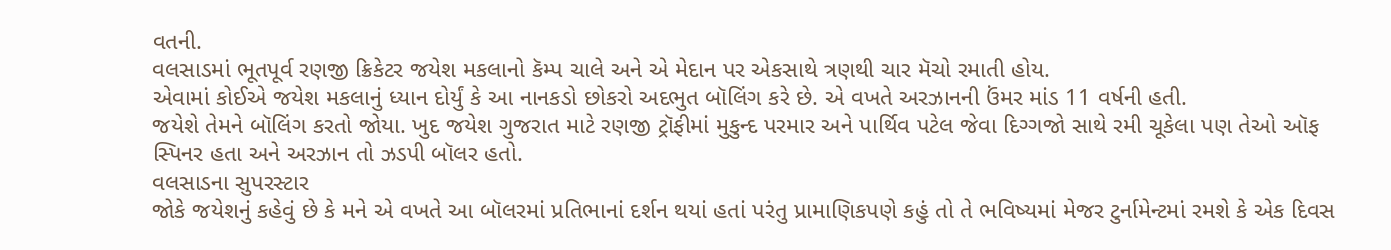વતની.
વલસાડમાં ભૂતપૂર્વ રણજી ક્રિકેટર જયેશ મકલાનો કૅમ્પ ચાલે અને એ મેદાન પર એકસાથે ત્રણથી ચાર મૅચો રમાતી હોય.
એવામાં કોઈએ જયેશ મકલાનું ધ્યાન દોર્યું કે આ નાનકડો છોકરો અદભુત બૉલિંગ કરે છે. એ વખતે અરઝાનની ઉંમર માંડ 11 વર્ષની હતી.
જયેશે તેમને બૉલિંગ કરતો જોયા. ખુદ જયેશ ગુજરાત માટે રણજી ટ્રૉફીમાં મુકુન્દ પરમાર અને પાર્થિવ પટેલ જેવા દિગ્ગજો સાથે રમી ચૂકેલા પણ તેઓ ઑફ સ્પિનર હતા અને અરઝાન તો ઝડપી બૉલર હતો.
વલસાડના સુપરસ્ટાર
જોકે જયેશનું કહેવું છે કે મને એ વખતે આ બૉલરમાં પ્રતિભાનાં દર્શન થયાં હતાં પરંતુ પ્રામાણિકપણે કહું તો તે ભવિષ્યમાં મેજર ટુર્નામેન્ટમાં રમશે કે એક દિવસ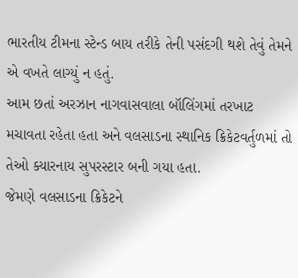ભારતીય ટીમના સ્ટેન્ડ બાય તરીકે તેની પસંદગી થશે તેવું તેમને એ વખતે લાગ્યું ન હતું.
આમ છતાં અરઝાન નાગવાસવાલા બૉલિંગમાં તરખાટ મચાવતા રહેતા હતા અને વલસાડના સ્થાનિક ક્રિકેટવર્તુળમાં તો તેઓ ક્યારનાય સુપરસ્ટાર બની ગયા હતા.
જેમણે વલસાડના ક્રિકેટને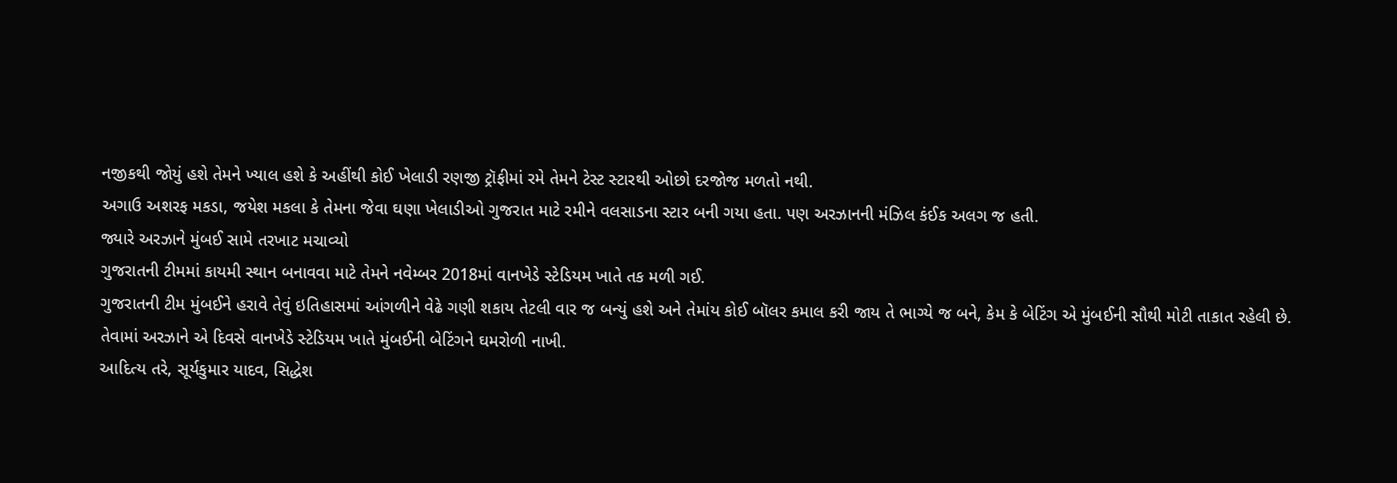નજીકથી જોયું હશે તેમને ખ્યાલ હશે કે અહીંથી કોઈ ખેલાડી રણજી ટ્રૉફીમાં રમે તેમને ટેસ્ટ સ્ટારથી ઓછો દરજોજ મળતો નથી.
અગાઉ અશરફ મકડા, જયેશ મકલા કે તેમના જેવા ઘણા ખેલાડીઓ ગુજરાત માટે રમીને વલસાડના સ્ટાર બની ગયા હતા. પણ અરઝાનની મંઝિલ કંઈક અલગ જ હતી.
જ્યારે અરઝાને મુંબઈ સામે તરખાટ મચાવ્યો
ગુજરાતની ટીમમાં કાયમી સ્થાન બનાવવા માટે તેમને નવેમ્બર 2018માં વાનખેડે સ્ટેડિયમ ખાતે તક મળી ગઈ.
ગુજરાતની ટીમ મુંબઈને હરાવે તેવું ઇતિહાસમાં આંગળીને વેઢે ગણી શકાય તેટલી વાર જ બન્યું હશે અને તેમાંય કોઈ બૉલર કમાલ કરી જાય તે ભાગ્યે જ બને, કેમ કે બેટિંગ એ મુંબઈની સૌથી મોટી તાકાત રહેલી છે.
તેવામાં અરઝાને એ દિવસે વાનખેડે સ્ટેડિયમ ખાતે મુંબઈની બેટિંગને ઘમરોળી નાખી.
આદિત્ય તરે, સૂર્યકુમાર યાદવ, સિદ્ધેશ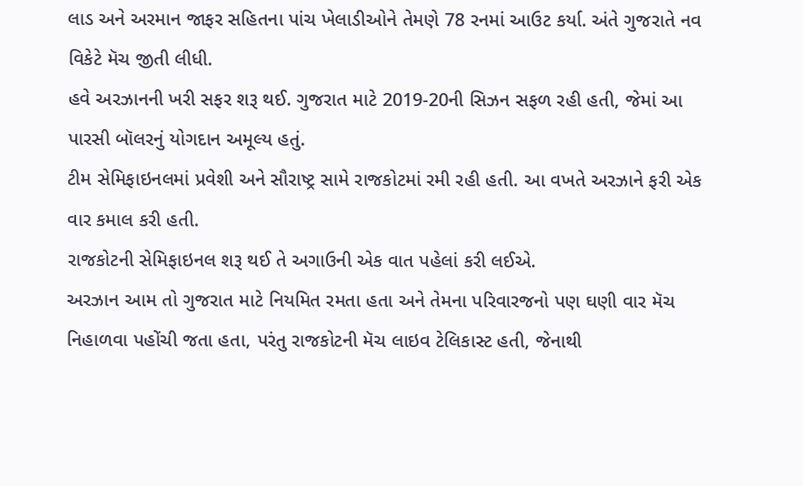લાડ અને અરમાન જાફર સહિતના પાંચ ખેલાડીઓને તેમણે 78 રનમાં આઉટ કર્યા. અંતે ગુજરાતે નવ વિકેટે મૅચ જીતી લીધી.
હવે અરઝાનની ખરી સફર શરૂ થઈ. ગુજરાત માટે 2019-20ની સિઝન સફળ રહી હતી, જેમાં આ પારસી બૉલરનું યોગદાન અમૂલ્ય હતું.
ટીમ સેમિફાઇનલમાં પ્રવેશી અને સૌરાષ્ટ્ર સામે રાજકોટમાં રમી રહી હતી. આ વખતે અરઝાને ફરી એક વાર કમાલ કરી હતી.
રાજકોટની સેમિફાઇનલ શરૂ થઈ તે અગાઉની એક વાત પહેલાં કરી લઈએ.
અરઝાન આમ તો ગુજરાત માટે નિયમિત રમતા હતા અને તેમના પરિવારજનો પણ ઘણી વાર મૅચ નિહાળવા પહોંચી જતા હતા, પરંતુ રાજકોટની મૅચ લાઇવ ટેલિકાસ્ટ હતી, જેનાથી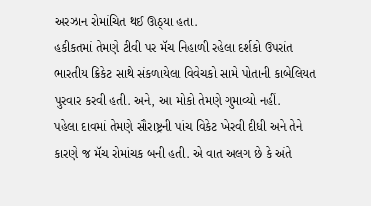અરઝાન રોમાંચિત થઈ ઊઠ્યા હતા.
હકીકતમાં તેમણે ટીવી પર મૅચ નિહાળી રહેલા દર્શકો ઉપરાંત ભારતીય ક્રિકેટ સાથે સંકળાયેલા વિવેચકો સામે પોતાની કાબેલિયત પુરવાર કરવી હતી. અને, આ મોકો તેમણે ગુમાવ્યો નહીં.
પહેલા દાવમાં તેમણે સૌરાષ્ટ્રની પાંચ વિકેટ ખેરવી દીધી અને તેને કારણે જ મૅચ રોમાંચક બની હતી. એ વાત અલગ છે કે અંતે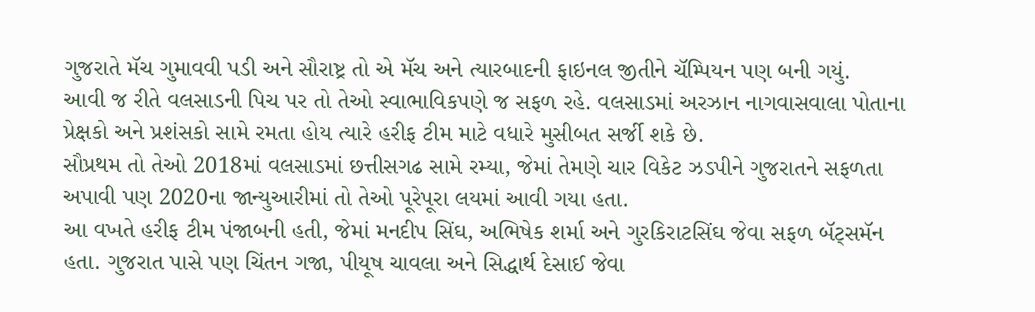ગુજરાતે મૅચ ગુમાવવી પડી અને સૌરાષ્ટ્ર તો એ મૅચ અને ત્યારબાદની ફાઇનલ જીતીને ચૅમ્પિયન પણ બની ગયું.
આવી જ રીતે વલસાડની પિચ પર તો તેઓ સ્વાભાવિકપણે જ સફળ રહે. વલસાડમાં અરઝાન નાગવાસવાલા પોતાના પ્રેક્ષકો અને પ્રશંસકો સામે રમતા હોય ત્યારે હરીફ ટીમ માટે વધારે મુસીબત સર્જી શકે છે.
સૌપ્રથમ તો તેઓ 2018માં વલસાડમાં છત્તીસગઢ સામે રમ્યા, જેમાં તેમણે ચાર વિકેટ ઝડપીને ગુજરાતને સફળતા અપાવી પણ 2020ના જાન્યુઆરીમાં તો તેઓ પૂરેપૂરા લયમાં આવી ગયા હતા.
આ વખતે હરીફ ટીમ પંજાબની હતી, જેમાં મનદીપ સિંઘ, અભિષેક શર્મા અને ગુરકિરાટસિંઘ જેવા સફળ બૅટ્સમૅન હતા. ગુજરાત પાસે પણ ચિંતન ગજા, પીયૂષ ચાવલા અને સિદ્ધાર્થ દેસાઈ જેવા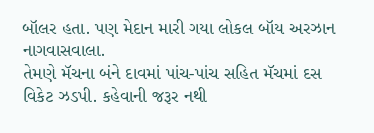બૉલર હતા. પણ મેદાન મારી ગયા લોકલ બૉય અરઝાન નાગવાસવાલા.
તેમણે મૅચના બંને દાવમાં પાંચ-પાંચ સહિત મૅચમાં દસ વિકેટ ઝડપી. કહેવાની જરૂર નથી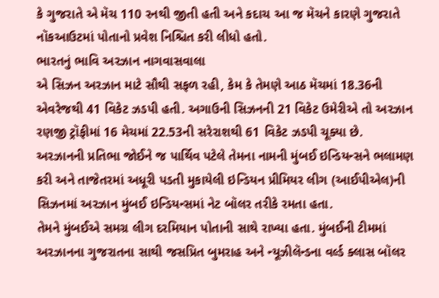કે ગુજરાતે એ મૅચ 110 રનથી જીતી હતી અને કદાચ આ જ મૅચને કારણે ગુજરાતે નૉકઆઉટમાં પોતાનો પ્રવેશ નિશ્ચિત કરી લીધો હતો.
ભારતનું ભાવિ અરઝાન નાગવાસવાલા
એ સિઝન અરઝાન માટે સૌથી સફળ રહી, કેમ કે તેમણે આઠ મૅચમાં 18.36ની એવરેજથી 41 વિકેટ ઝડપી હતી. અગાઉની સિઝનની 21 વિકેટ ઉમેરીએ તો અરઝાન રણજી ટ્રૉફીમાં 16 મેચમાં 22.53ની સરેરાશથી 61 વિકેટ ઝડપી ચૂક્યા છે.
અરઝાનની પ્રતિભા જોઈને જ પાર્થિવ પટેલે તેમના નામની મુંબઈ ઇન્ડિયન્સને ભલામણ કરી અને તાજેતરમાં અધૂરી પડતી મુકાયેલી ઇન્ડિયન પ્રીમિયર લીગ (આઈપીએલ)ની સિઝનમાં અરઝાન મુંબઈ ઇન્ડિયન્સમાં નેટ બૉલર તરીકે રમતા હતા.
તેમને મુંબઈએ સમગ્ર લીગ દરમિયાન પોતાની સાથે રાખ્યા હતા. મુંબઈની ટીમમાં અરઝાનના ગુજરાતના સાથી જસપ્રિત બુમરાહ અને ન્યૂઝીલૅન્ડના વર્લ્ડ ક્લાસ બૉલર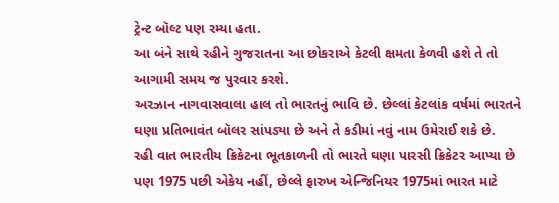ટ્રેન્ટ બૉલ્ટ પણ રમ્યા હતા.
આ બંને સાથે રહીને ગુજરાતના આ છોકરાએ કેટલી ક્ષમતા કેળવી હશે તે તો આગામી સમય જ પુરવાર કરશે.
અરઝાન નાગવાસવાલા હાલ તો ભારતનું ભાવિ છે. છેલ્લાં કેટલાંક વર્ષમાં ભારતને ઘણા પ્રતિભાવંત બૉલર સાંપડ્યા છે અને તે કડીમાં નવું નામ ઉમેરાઈ શકે છે.
રહી વાત ભારતીય ક્રિકેટના ભૂતકાળની તો ભારતે ઘણા પારસી ક્રિકેટર આપ્યા છે પણ 1975 પછી એકેય નહીં, છેલ્લે ફારુખ એન્જિનિયર 1975માં ભારત માટે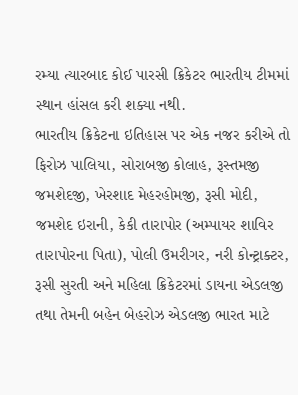રમ્યા ત્યારબાદ કોઈ પારસી ક્રિકેટર ભારતીય ટીમમાં સ્થાન હાંસલ કરી શક્યા નથી.
ભારતીય ક્રિકેટના ઇતિહાસ પર એક નજર કરીએ તો ફિરોઝ પાલિયા, સોરાબજી કોલાહ, રૂસ્તમજી જમશેદજી, ખેરશાદ મેહરહોમજી, રૂસી મોદી, જમશેદ ઇરાની, કેકી તારાપોર (અમ્પાયર શાવિર તારાપોરના પિતા), પોલી ઉમરીગર, નરી કોન્ટ્રાક્ટર, રૂસી સુરતી અને મહિલા ક્રિકેટરમાં ડાયના એડલજી તથા તેમની બહેન બેહરોઝ એડલજી ભારત માટે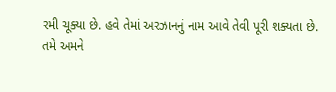રમી ચૂક્યા છે. હવે તેમાં અરઝાનનું નામ આવે તેવી પૂરી શક્યતા છે.
તમે અમને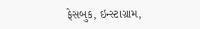ફેસબુક, ઇન્સ્ટાગ્રામ,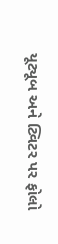યૂટ્યૂબ અને ટ્વિટર પર ફોલો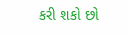કરી શકો છો